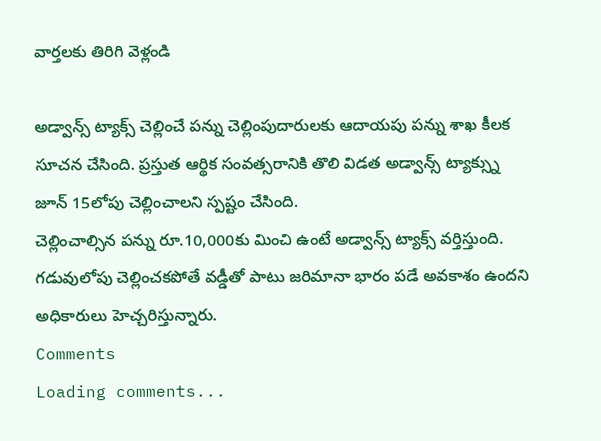వార్తలకు తిరిగి వెళ్లండి

అడ్వాన్స్ ట్యాక్స్ చెల్లించే పన్ను చెల్లింపుదారులకు ఆదాయపు పన్ను శాఖ కీలక సూచన చేసింది. ప్రస్తుత ఆర్థిక సంవత్సరానికి తొలి విడత అడ్వాన్స్ ట్యాక్స్ను జూన్ 15లోపు చెల్లించాలని స్పష్టం చేసింది.
చెల్లించాల్సిన పన్ను రూ.10,000కు మించి ఉంటే అడ్వాన్స్ ట్యాక్స్ వర్తిస్తుంది. గడువులోపు చెల్లించకపోతే వడ్డీతో పాటు జరిమానా భారం పడే అవకాశం ఉందని అధికారులు హెచ్చరిస్తున్నారు.
Comments
Loading comments...